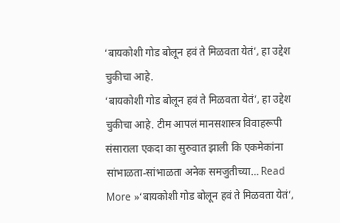‘बायकोशी गोड बोलून हवं ते मिळवता येतं’, हा उद्देश चुकीचा आहे.
‘बायकोशी गोड बोलून हवं ते मिळवता येतं’, हा उद्देश चुकीचा आहे. टीम आपलं मानसशास्त्र विवाहरूपी संसाराला एकदा का सुरुवात झाली कि एकमेकांना सांभाळता-सांभाळता अनेक समजुतीच्या… Read More »‘बायकोशी गोड बोलून हवं ते मिळवता येतं’,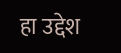हा उद्देश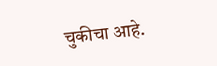चुकीचा आहे.